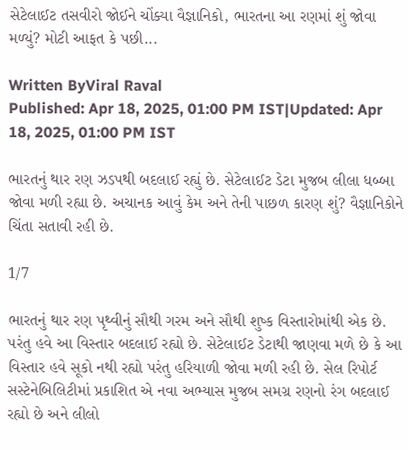સેટેલાઈટ તસવીરો જોઈને ચોંક્યા વૈજ્ઞાનિકો, ભારતના આ રણમાં શું જોવા મળ્યું? મોટી આફત કે પછી...

Written ByViral Raval
Published: Apr 18, 2025, 01:00 PM IST|Updated: Apr 18, 2025, 01:00 PM IST

ભારતનું થાર રણ ઝડપથી બદલાઈ રહ્યું છે. સેટેલાઈટ ડેટા મુજબ લીલા ધબ્બા જોવા મળી રહ્યા છે. અચાનક આવું કેમ અને તેની પાછળ કારણ શું? વૈજ્ઞાનિકોને ચિંતા સતાવી રહી છે.

1/7

ભારતનું થાર રણ પૃથ્વીનું સૌથી ગરમ અને સૌથી શુષ્ક વિસ્તારોમાંથી એક છે. પરંતુ હવે આ વિસ્તાર બદલાઈ રહ્યો છે. સેટેલાઈટ ડેટાથી જાણવા મળે છે કે આ વિસ્તાર હવે સૂકો નથી રહ્યો પરંતુ હરિયાળી જોવા મળી રહી છે. સેલ રિપોર્ટ સસ્ટેનેબિલિટીમાં પ્રકાશિત એ નવા અભ્યાસ મુજબ સમગ્ર રણનો રંગ બદલાઈ રહ્યો છે અને લીલો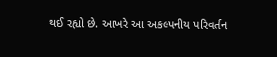થઈ રહ્યો છે. આખરે આ અકલ્પનીય પરિવર્તન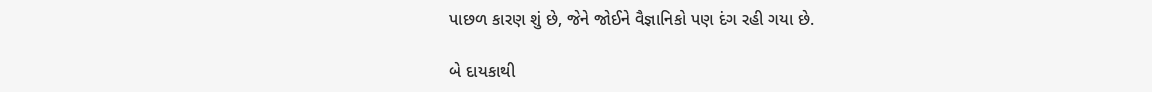પાછળ કારણ શું છે, જેને જોઈને વૈજ્ઞાનિકો પણ દંગ રહી ગયા છે.

બે દાયકાથી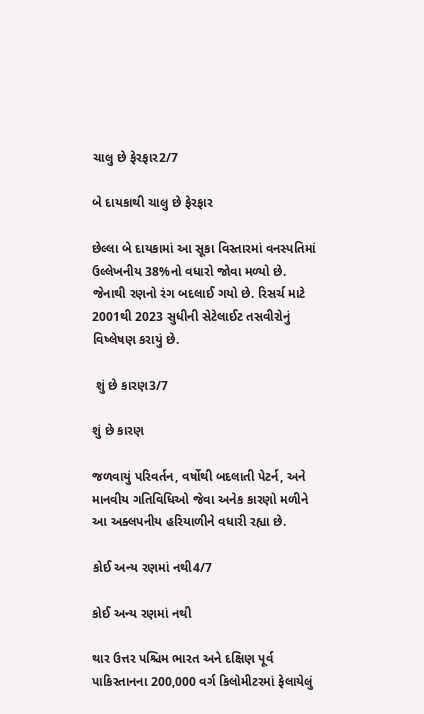ચાલુ છે ફેરફાર2/7

બે દાયકાથી ચાલુ છે ફેરફાર

છેલ્લા બે દાયકામાં આ સૂકા વિસ્તારમાં વનસ્પતિમાં ઉલ્લેખનીય 38%નો વધારો જોવા મળ્યો છે. જેનાથી રણનો રંગ બદલાઈ ગયો છે. રિસર્ચ માટે 2001થી 2023 સુધીની સેટેલાઈટ તસવીરોનું વિષ્લેષણ કરાયું છે.

 શું છે કારણ3/7

શું છે કારણ

જળવાયું પરિવર્તન, વર્ષોથી બદલાતી પેટર્ન, અને માનવીય ગતિવિધિઓ જેવા અનેક કારણો મળીને આ અક્લપનીય હરિયાળીને વધારી રહ્યા છે.

કોઈ અન્ય રણમાં નથી4/7

કોઈ અન્ય રણમાં નથી

થાર ઉત્તર પશ્ચિમ ભારત અને દક્ષિણ પૂર્વ પાકિસ્તાનના 200,000 વર્ગ કિલોમીટરમાં ફેલાયેલું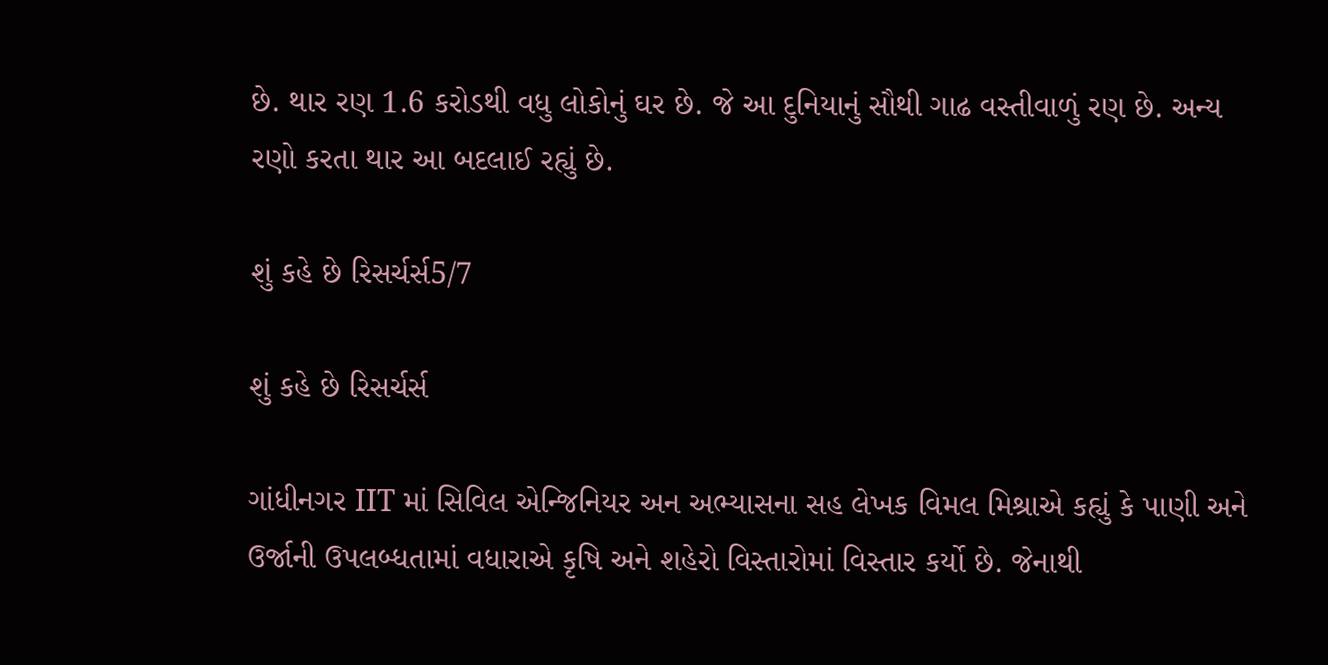છે. થાર રણ 1.6 કરોડથી વધુ લોકોનું ઘર છે. જે આ દુનિયાનું સૌથી ગાઢ વસ્તીવાળું રણ છે. અન્ય રણો કરતા થાર આ બદલાઈ રહ્યું છે.

શું કહે છે રિસર્ચર્સ5/7

શું કહે છે રિસર્ચર્સ

ગાંધીનગર IIT માં સિવિલ એન્જિનિયર અન અભ્યાસના સહ લેખક વિમલ મિશ્રાએ કહ્યું કે પાણી અને ઉર્જાની ઉપલબ્ધતામાં વધારાએ કૃષિ અને શહેરો વિસ્તારોમાં વિસ્તાર કર્યો છે. જેનાથી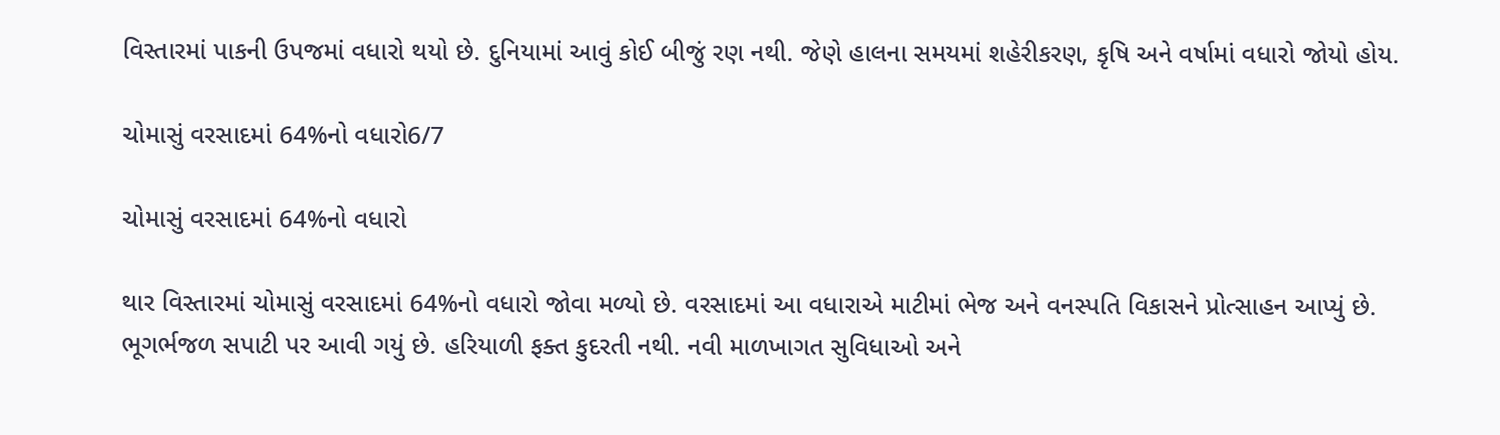વિસ્તારમાં પાકની ઉપજમાં વધારો થયો છે. દુનિયામાં આવું કોઈ બીજું રણ નથી. જેણે હાલના સમયમાં શહેરીકરણ, કૃષિ અને વર્ષામાં વધારો જોયો હોય.

ચોમાસું વરસાદમાં 64%નો વધારો6/7

ચોમાસું વરસાદમાં 64%નો વધારો

થાર વિસ્તારમાં ચોમાસું વરસાદમાં 64%નો વધારો જોવા મળ્યો છે. વરસાદમાં આ વધારાએ માટીમાં ભેજ અને વનસ્પતિ વિકાસને પ્રોત્સાહન આપ્યું છે. ભૂગર્ભજળ સપાટી પર આવી ગયું છે. હરિયાળી ફક્ત કુદરતી નથી. નવી માળખાગત સુવિધાઓ અને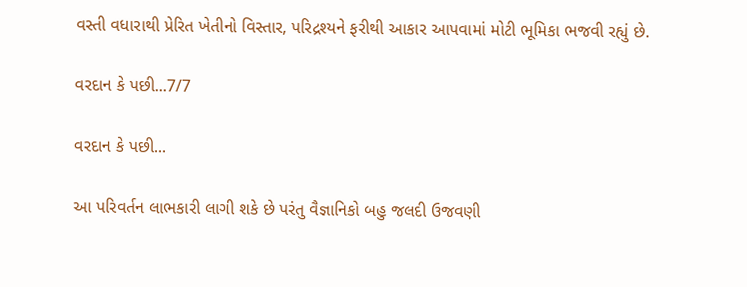વસ્તી વધારાથી પ્રેરિત ખેતીનો વિસ્તાર, પરિદ્રશ્યને ફરીથી આકાર આપવામાં મોટી ભૂમિકા ભજવી રહ્યું છે.

વરદાન કે પછી...7/7

વરદાન કે પછી...

આ પરિવર્તન લાભકારી લાગી શકે છે પરંતુ વૈજ્ઞાનિકો બહુ જલદી ઉજવણી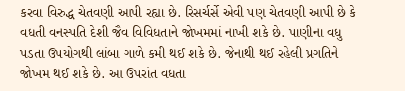કરવા વિરુદ્ધ ચેતવણી આપી રહ્યા છે. રિસર્ચર્સે એવી પણ ચેતવણી આપી છે કે વધતી વનસ્પતિ દેશી જૈવ વિવિધતાને જોખમમાં નાખી શકે છે. પાણીના વધુ પડતા ઉપયોગથી લાંબા ગાળે કમી થઈ શકે છે. જેનાથી થઈ રહેલી પ્રગતિને જોખમ થઈ શકે છે. આ ઉપરાંત વધતા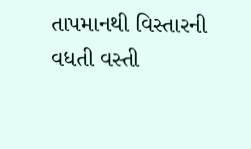તાપમાનથી વિસ્તારની વધતી વસ્તી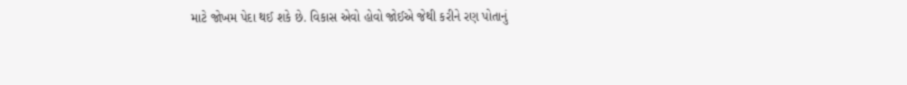માટે જોખમ પેદા થઈ શકે છે. વિકાસ એવો હોવો જોઈએ જેથી કરીને રણ પોતાનું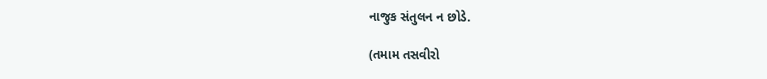નાજુક સંતુલન ન છોડે.

(તમામ તસવીરો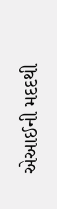એઆઈની મદદથી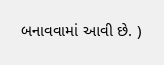બનાવવામાં આવી છે. )